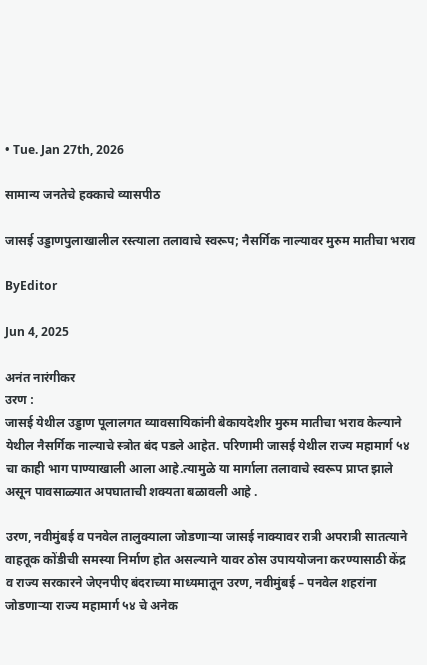• Tue. Jan 27th, 2026

सामान्य जनतेचे हक्काचे व्यासपीठ

जासई उड्डाणपुलाखालील रस्त्याला तलावाचे स्वरूप; नैसर्गिक नाल्यावर मुरुम मातीचा भराव

ByEditor

Jun 4, 2025

अनंत नारंगीकर
उरण :
जासई येथील उड्डाण पूलालगत व्यावसायिकांनी बेकायदेशीर मुरुम मातीचा भराव केल्याने येथील नैसर्गिक नाल्याचे स्त्रोत बंद पडले आहेत. परिणामी जासई येथील राज्य महामार्ग ५४ चा काही भाग पाण्याखाली आला आहे.त्यामुळे या मार्गाला तलावाचे स्वरूप प्राप्त झाले असून पावसाळ्यात अपघाताची शक्यता बळावली आहे .

उरण, नवीमुंबई व पनवेल तालुक्याला जोडणाऱ्या जासई नाक्यावर रात्री अपरात्री सातत्याने वाहतूक कोंडीची समस्या निर्माण होत असल्याने यावर ठोस उपाययोजना करण्यासाठी केंद्र व राज्य सरकारने जेएनपीए बंदराच्या माध्यमातून उरण, नवीमुंबई – पनवेल शहरांना जोडणाऱ्या राज्य महामार्ग ५४ चे अनेक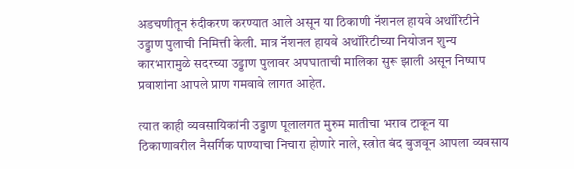अडचणीतून रुंदीकरण करण्यात आले असून या ठिकाणी नॅशनल हायवे अथॉरिटीने उड्डाण पुलाची निमित्ती केली. मात्र नॅशनल हायवे अथॉरिटीच्या नियोजन शुन्य कारभारामुळे सदरच्या उड्डाण पुलावर अपघाताची मालिका सुरू झाली असून निष्पाप प्रवाशांना आपले प्राण गमवावे लागत आहेत.

त्यात काही व्यवसायिकांनी उड्डाण पूलालगत मुरुम मातीचा भराव टाकून या ठिकाणावरील नैसर्गिक पाण्याचा निचारा होणारे नाले, स्त्रोत बंद बुजवून आपला व्यवसाय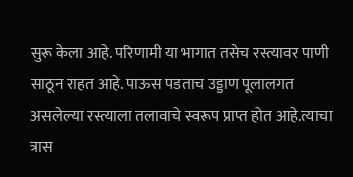सुरू केला आहे. परिणामी या भागात तसेच रस्त्यावर पाणी साठून राहत आहे. पाऊस पडताच उड्डाण पूलालगत असलेल्या रस्त्याला तलावाचे स्वरूप प्राप्त होत आहे.त्याचा त्रास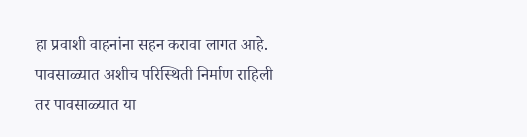हा प्रवाशी वाहनांना सहन करावा लागत आहे. पावसाळ्यात अशीच परिस्थिती निर्माण राहिली तर पावसाळ्यात या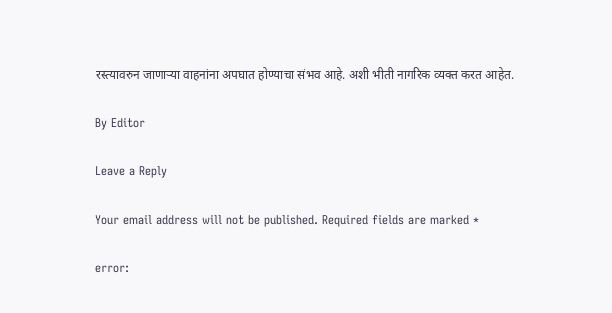रस्त्यावरुन जाणाऱ्या वाहनांना अपघात होण्याचा संभव आहे. अशी भीती नागरिक व्यक्त करत आहेत.

By Editor

Leave a Reply

Your email address will not be published. Required fields are marked *

error: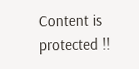Content is protected !!